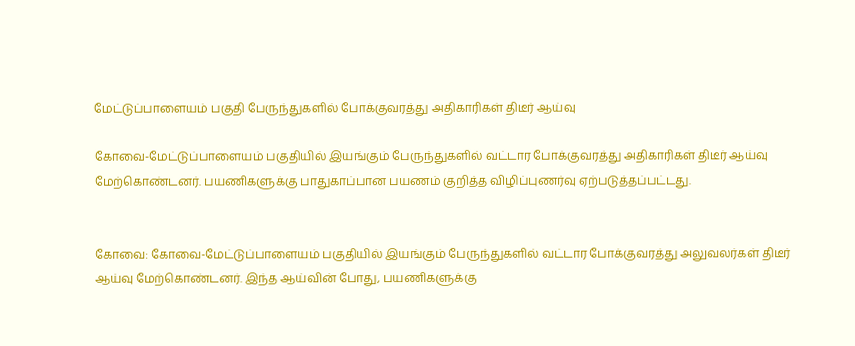மேட்டுப்பாளையம் பகுதி பேருந்துகளில் போக்குவரத்து அதிகாரிகள் திடீர் ஆய்வு

கோவை-மேட்டுப்பாளையம் பகுதியில் இயங்கும் பேருந்துகளில் வட்டார போக்குவரத்து அதிகாரிகள் திடீர் ஆய்வு மேற்கொண்டனர். பயணிகளுக்கு பாதுகாப்பான பயணம் குறித்த விழிப்புணர்வு ஏற்படுத்தப்பட்டது.


கோவை: கோவை-மேட்டுப்பாளையம் பகுதியில் இயங்கும் பேருந்துகளில் வட்டார போக்குவரத்து அலுவலர்கள் திடீர் ஆய்வு மேற்கொண்டனர். இந்த ஆய்வின் போது, பயணிகளுக்கு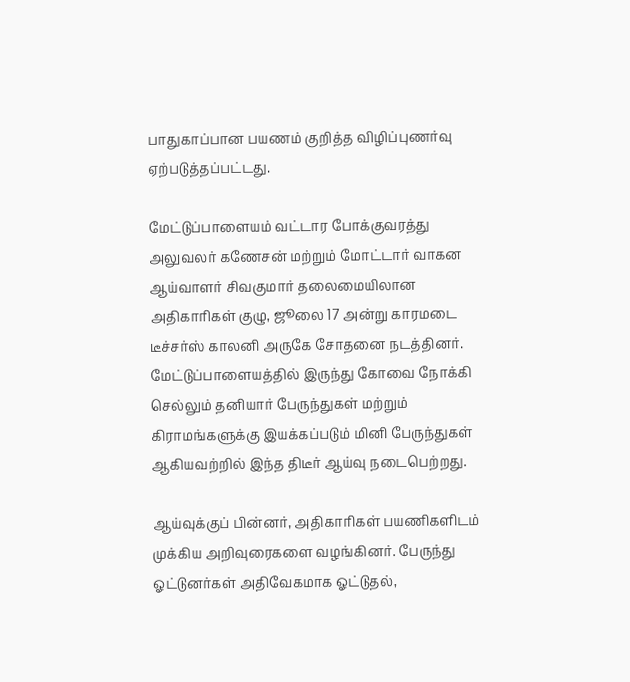பாதுகாப்பான பயணம் குறித்த விழிப்புணர்வு ஏற்படுத்தப்பட்டது.

மேட்டுப்பாளையம் வட்டார போக்குவரத்து அலுவலர் கணேசன் மற்றும் மோட்டார் வாகன ஆய்வாளர் சிவகுமார் தலைமையிலான அதிகாரிகள் குழு, ஜூலை 17 அன்று காரமடை டீச்சர்ஸ் காலனி அருகே சோதனை நடத்தினர். மேட்டுப்பாளையத்தில் இருந்து கோவை நோக்கி செல்லும் தனியார் பேருந்துகள் மற்றும் கிராமங்களுக்கு இயக்கப்படும் மினி பேருந்துகள் ஆகியவற்றில் இந்த திடீர் ஆய்வு நடைபெற்றது.

ஆய்வுக்குப் பின்னர், அதிகாரிகள் பயணிகளிடம் முக்கிய அறிவுரைகளை வழங்கினர். பேருந்து ஓட்டுனர்கள் அதிவேகமாக ஓட்டுதல்,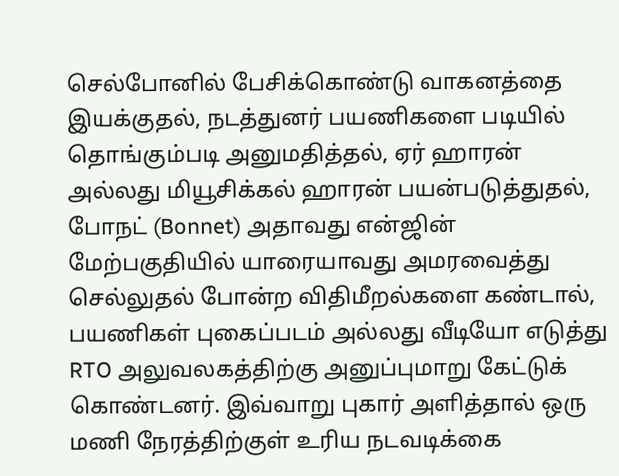செல்போனில் பேசிக்கொண்டு வாகனத்தை இயக்குதல், நடத்துனர் பயணிகளை படியில் தொங்கும்படி அனுமதித்தல், ஏர் ஹாரன் அல்லது மியூசிக்கல் ஹாரன் பயன்படுத்துதல், போநட் (Bonnet) அதாவது என்ஜின் மேற்பகுதியில் யாரையாவது அமரவைத்து செல்லுதல் போன்ற விதிமீறல்களை கண்டால், பயணிகள் புகைப்படம் அல்லது வீடியோ எடுத்து RTO அலுவலகத்திற்கு அனுப்புமாறு கேட்டுக் கொண்டனர். இவ்வாறு புகார் அளித்தால் ஒரு மணி நேரத்திற்குள் உரிய நடவடிக்கை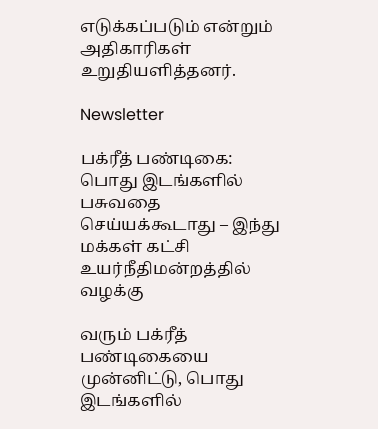எடுக்கப்படும் என்றும் அதிகாரிகள் உறுதியளித்தனர்.

Newsletter

பக்ரீத் பண்டிகை: பொது இடங்களில் பசுவதை செய்யக்கூடாது – இந்து மக்கள் கட்சி உயர்நீதிமன்றத்தில் வழக்கு

வரும் பக்ரீத் பண்டிகையை முன்னிட்டு, பொது இடங்களில்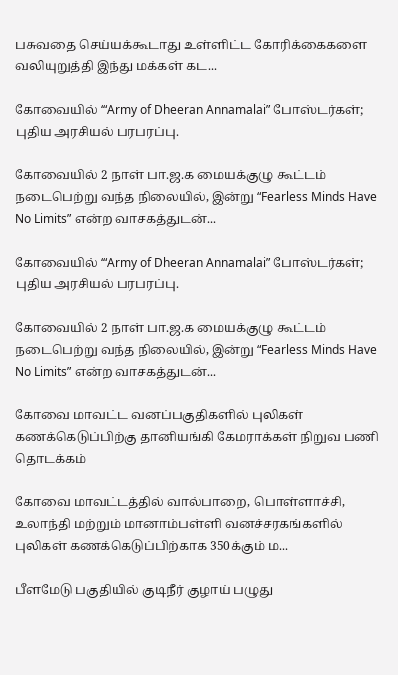பசுவதை செய்யக்கூடாது உள்ளிட்ட கோரிக்கைகளை வலியுறுத்தி இந்து மக்கள் கட...

கோவையில் ‘“Army of Dheeran Annamalai” போஸ்டர்கள்; புதிய அரசியல் பரபரப்பு.

கோவையில் 2 நாள் பா.ஜ.க மையக்குழு கூட்டம் நடைபெற்று வந்த நிலையில், இன்று “Fearless Minds Have No Limits” என்ற வாசகத்துடன்...

கோவையில் ‘“Army of Dheeran Annamalai” போஸ்டர்கள்; புதிய அரசியல் பரபரப்பு.

கோவையில் 2 நாள் பா.ஜ.க மையக்குழு கூட்டம் நடைபெற்று வந்த நிலையில், இன்று “Fearless Minds Have No Limits” என்ற வாசகத்துடன்...

கோவை மாவட்ட வனப்பகுதிகளில் புலிகள் கணக்கெடுப்பிற்கு தானியங்கி கேமராக்கள் நிறுவ பணி தொடக்கம்

கோவை மாவட்டத்தில் வால்பாறை, பொள்ளாச்சி, உலாந்தி மற்றும் மானாம்பள்ளி வனச்சரகங்களில் புலிகள் கணக்கெடுப்பிற்காக 350க்கும் ம...

பீளமேடு பகுதியில் குடிநீர் குழாய் பழுது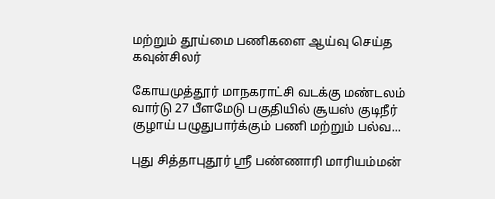மற்றும் தூய்மை பணிகளை ஆய்வு செய்த கவுன்சிலர்

கோயமுத்தூர் மாநகராட்சி வடக்கு மண்டலம் வார்டு 27 பீளமேடு பகுதியில் சூயஸ் குடிநீர் குழாய் பழுதுபார்க்கும் பணி மற்றும் பல்வ...

புது சித்தாபுதூர் ஸ்ரீ பண்ணாரி மாரியம்மன்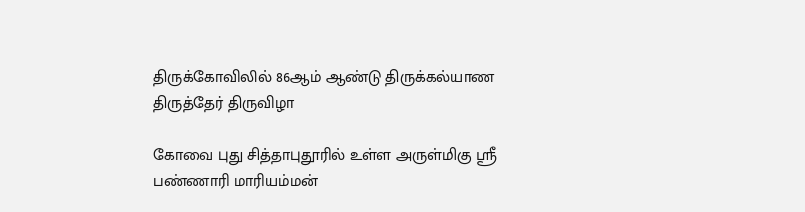திருக்கோவிலில் 86ஆம் ஆண்டு திருக்கல்யாண திருத்தேர் திருவிழா

கோவை புது சித்தாபுதூரில் உள்ள அருள்மிகு ஸ்ரீ பண்ணாரி மாரியம்மன்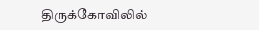திருக்கோவிலில்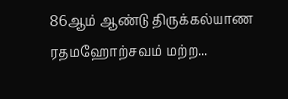86ஆம் ஆண்டு திருக்கல்யாண ரதமஹோற்சவம் மற்ற...